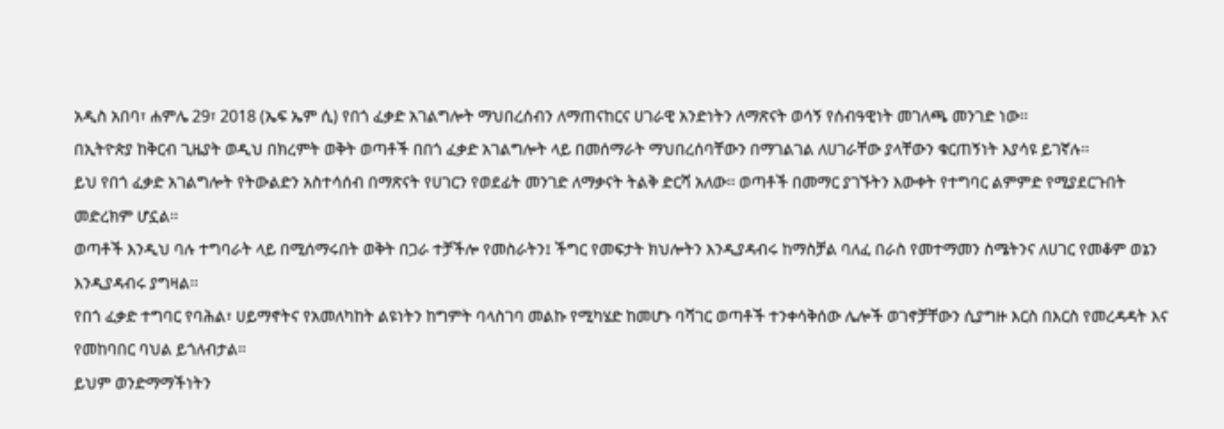አዲስ አበባ፣ ሐምሌ 29፣ 2018 (ኤፍ ኤም ሲ) የበጎ ፈቃድ አገልግሎት ማህበረሰብን ለማጠናከርና ሀገራዊ አንድነትን ለማጽናት ወሳኝ የሰብዓዊነት መገለጫ መንገድ ነው፡፡
በኢትዮጵያ ከቅርብ ጊዜያት ወዲህ በክረምት ወቅት ወጣቶች በበጎ ፈቃድ አገልግሎት ላይ በመሰማራት ማህበረሰባቸውን በማገልገል ለሀገራቸው ያላቸውን ቁርጠኝነት እያሳዩ ይገኛሉ፡፡
ይህ የበጎ ፈቃድ አገልግሎት የትውልድን አስተሳሰብ በማጽናት የሀገርን የወደፊት መንገድ ለማቃናት ትልቅ ድርሻ አለው፡፡ ወጣቶች በመማር ያገኙትን እውቀት የተግባር ልምምድ የሚያደርጉበት መድረክም ሆኗል፡፡
ወጣቶች እንዲህ ባሉ ተግባራት ላይ በሚሰማሩበት ወቅት በጋራ ተቻችሎ የመስራትን፤ ችግር የመፍታት ክህሎትን እንዲያዳብሩ ከማስቻል ባለፈ በራስ የመተማመን ስሜትንና ለሀገር የመቆም ወኔን እንዲያዳብሩ ያግዛል፡፡
የበጎ ፈቃድ ተግባር የባሕል፣ ሀይማኖትና የአመለካከት ልዩነትን ከግምት ባላስገባ መልኩ የሚካሄድ ከመሆኑ ባሻገር ወጣቶች ተንቀሳቅሰው ሌሎች ወገኖቻቸውን ሲያግዙ እርስ በእርስ የመረዳዳት እና የመከባበር ባህል ይጎለብታል።
ይህም ወንድማማችነትን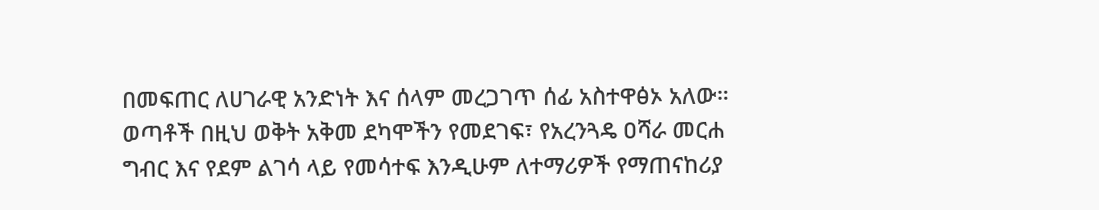በመፍጠር ለሀገራዊ አንድነት እና ሰላም መረጋገጥ ሰፊ አስተዋፅኦ አለው።
ወጣቶች በዚህ ወቅት አቅመ ደካሞችን የመደገፍ፣ የአረንጓዴ ዐሻራ መርሐ ግብር እና የደም ልገሳ ላይ የመሳተፍ እንዲሁም ለተማሪዎች የማጠናከሪያ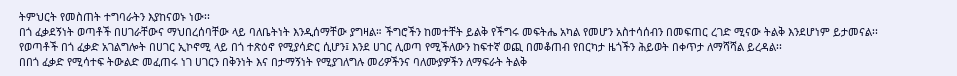ትምህርት የመስጠት ተግባራትን እያከናወኑ ነው፡፡
በጎ ፈቃደኝነት ወጣቶች በሀገራቸውና ማህበረሰባቸው ላይ ባለቤትነት እንዲሰማቸው ያግዛል። ችግሮችን ከመተቸት ይልቅ የችግሩ መፍትሔ አካል የመሆን አስተሳሰብን በመፍጠር ረገድ ሚናው ትልቅ እንደሆነም ይታመናል፡፡
የወጣቶች በጎ ፈቃድ አገልግሎት በሀገር ኢኮኖሚ ላይ በጎ ተጽዕኖ የሚያሳድር ሲሆን፤ እንደ ሀገር ሊወጣ የሚችለውን ከፍተኛ ወጪ በመቆጠብ የበርካታ ዜጎችን ሕይወት በቀጥታ ለማሻሻል ይረዳል፡፡
በበጎ ፈቃድ የሚሳተፍ ትውልድ መፈጠሩ ነገ ሀገርን በቅንነት እና በታማኝነት የሚያገለግሉ መሪዎችንና ባለሙያዎችን ለማፍራት ትልቅ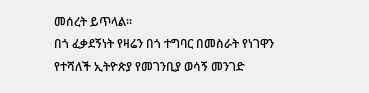መሰረት ይጥላል።
በጎ ፈቃደኝነት የዛሬን በጎ ተግባር በመስራት የነገዋን የተሻለች ኢትዮጵያ የመገንቢያ ወሳኝ መንገድ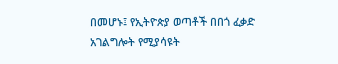በመሆኑ፤ የኢትዮጵያ ወጣቶች በበጎ ፈቃድ አገልግሎት የሚያሳዩት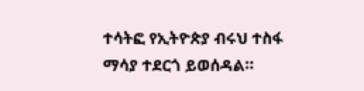ተሳትፎ የኢትዮጵያ ብሩህ ተስፋ ማሳያ ተደርጎ ይወሰዳል።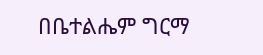በቤተልሔም ግርማ